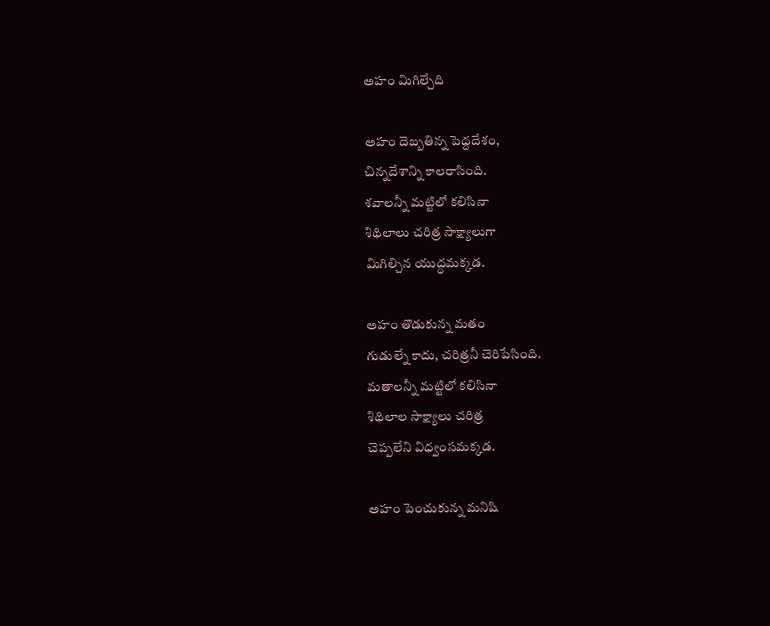అహం మిగిల్చేది

అహం దెబ్బతిన్న పెద్దదేశం,
చిన్నదేశాన్ని కాలరాసింది.
శవాలన్నీ మట్టిలో కలిసినా
శిథిలాలు చరిత్ర సాక్ష్యాలుగా
మిగిల్చిన యుద్ధమక్కడ.

అహం తొడుకున్న మతం
గుడుల్నే కాదు, చరిత్రనీ చెరిపేసింది.
మతాలన్నీ మట్టిలో కలిసినా
శిథిలాల సాక్ష్యాలు చరిత్ర
చెప్పలేని విధ్వంసమక్కడ.

అహం పెంచుకున్న మనిషి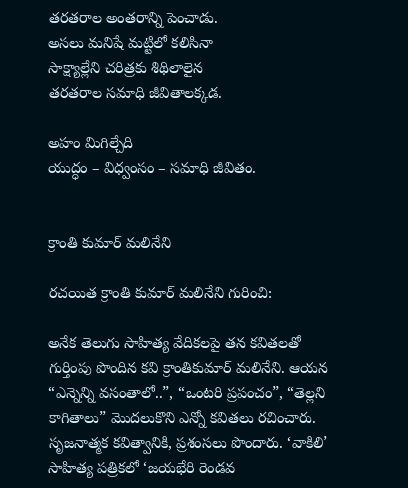తరతరాల అంతరాన్ని పెంచాడు.
అసలు మనిషే మట్టిలో కలిసినా
సాక్ష్యాల్లేని చరిత్రకు శిథిలాలైన
తరతరాల సమాధి జీవితాలక్కడ.

అహం మిగిల్చేది
యుద్ధం – విధ్వంసం – సమాధి జీవితం.


క్రాంతి కుమార్ మలినేని

రచయిత క్రాంతి కుమార్ మలినేని గురించి:

అనేక తెలుగు సాహిత్య వేదికలపై తన కవితలతో గుర్తింపు పొందిన కవి క్రాంతికుమార్ మలినేని. ఆయన “ఎన్నెన్ని వసంతాలో..”, “ఒంటరి ప్రపంచం”, “తెల్లని కాగితాలు” మొదలుకొని ఎన్నో కవితలు రచించారు. సృజనాత్మక కవిత్వానికి, ప్రశంసలు పొందారు. ‘వాకిలి’ సాహిత్య పత్రికలో ‘జయభేరి రెండవ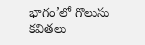భాగం’లో గొలుసు కవితలు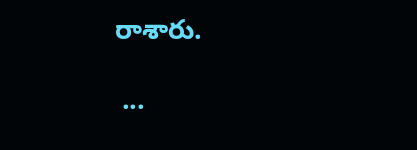రాశారు.

 ...